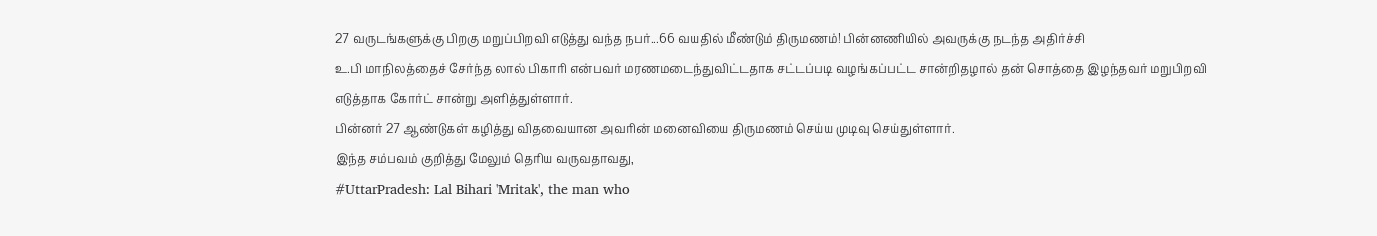27 வருடங்களுக்கு பிறகு மறுப்பிறவி எடுத்து வந்த நபர்...66 வயதில் மீண்டும் திருமணம்! பின்னணியில் அவருக்கு நடந்த அதிர்ச்சி
உ.பி மாநிலத்தைச் சேர்ந்த லால் பிகாரி என்பவர் மரணமடைந்துவிட்டதாக சட்டப்படி வழங்கப்பட்ட சான்றிதழால் தன் சொத்தை இழந்தவர் மறுபிறவி எடுத்தாக கோர்ட் சான்று அளித்துள்ளார்.
பின்னர் 27 ஆண்டுகள் கழித்து விதவையான அவரின் மனைவியை திருமணம் செய்ய முடிவு செய்துள்ளார்.
இந்த சம்பவம் குறித்து மேலும் தெரிய வருவதாவது,
#UttarPradesh: Lal Bihari 'Mritak', the man who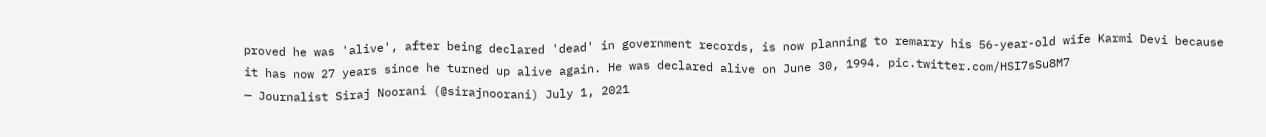proved he was 'alive', after being declared 'dead' in government records, is now planning to remarry his 56-year-old wife Karmi Devi because it has now 27 years since he turned up alive again. He was declared alive on June 30, 1994. pic.twitter.com/HSI7sSu8M7
— Journalist Siraj Noorani (@sirajnoorani) July 1, 2021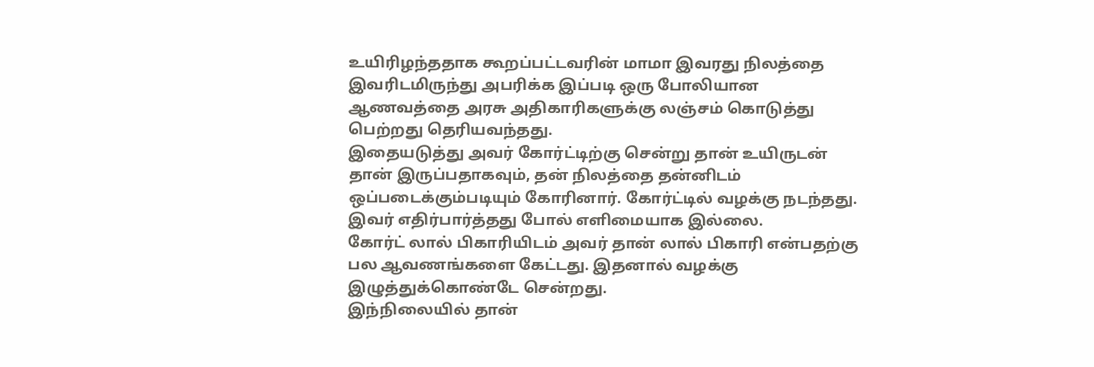உயிரிழந்ததாக கூறப்பட்டவரின் மாமா இவரது நிலத்தை இவரிடமிருந்து அபரிக்க இப்படி ஒரு போலியான ஆணவத்தை அரசு அதிகாரிகளுக்கு லஞ்சம் கொடுத்து பெற்றது தெரியவந்தது.
இதையடுத்து அவர் கோர்ட்டிற்கு சென்று தான் உயிருடன் தான் இருப்பதாகவும், தன் நிலத்தை தன்னிடம் ஒப்படைக்கும்படியும் கோரினார். கோர்ட்டில் வழக்கு நடந்தது. இவர் எதிர்பார்த்தது போல் எளிமையாக இல்லை.
கோர்ட் லால் பிகாரியிடம் அவர் தான் லால் பிகாரி என்பதற்கு பல ஆவணங்களை கேட்டது. இதனால் வழக்கு இழுத்துக்கொண்டே சென்றது.
இந்நிலையில் தான்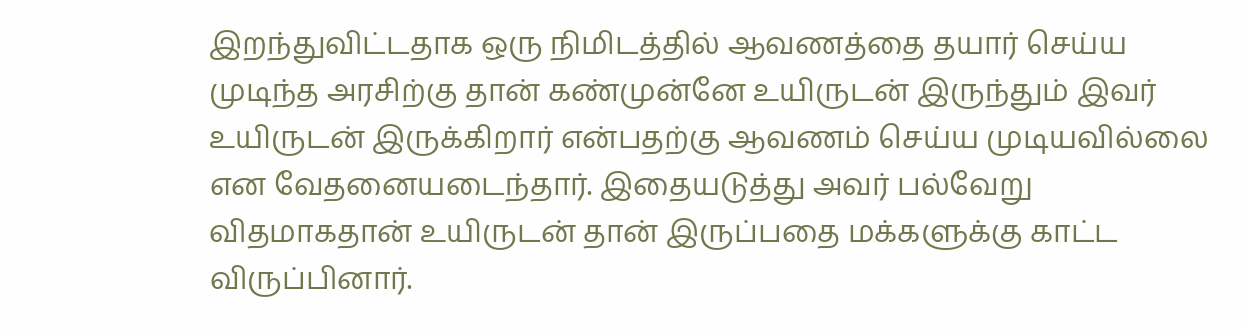இறந்துவிட்டதாக ஒரு நிமிடத்தில் ஆவணத்தை தயார் செய்ய முடிந்த அரசிற்கு தான் கண்முன்னே உயிருடன் இருந்தும் இவர் உயிருடன் இருக்கிறார் என்பதற்கு ஆவணம் செய்ய முடியவில்லை என வேதனையடைந்தார். இதையடுத்து அவர் பல்வேறு விதமாகதான் உயிருடன் தான் இருப்பதை மக்களுக்கு காட்ட விருப்பினார்.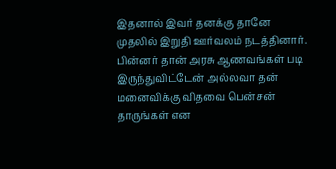இதனால் இவர் தனக்கு தானே முதலில் இறுதி ஊர்வலம் நடத்தினார்.
பின்னர் தான் அரசு ஆணவங்கள் படி இருந்துவிட்டேன் அல்லவா தன் மனைவிக்கு விதவை பென்சன் தாருங்கள் என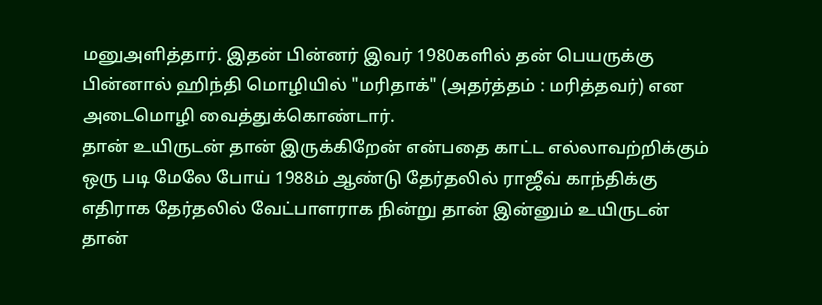மனுஅளித்தார். இதன் பின்னர் இவர் 1980களில் தன் பெயருக்கு பின்னால் ஹிந்தி மொழியில் "மரிதாக்" (அதர்த்தம் : மரித்தவர்) என அடைமொழி வைத்துக்கொண்டார்.
தான் உயிருடன் தான் இருக்கிறேன் என்பதை காட்ட எல்லாவற்றிக்கும் ஒரு படி மேலே போய் 1988ம் ஆண்டு தேர்தலில் ராஜீவ் காந்திக்கு எதிராக தேர்தலில் வேட்பாளராக நின்று தான் இன்னும் உயிருடன் தான்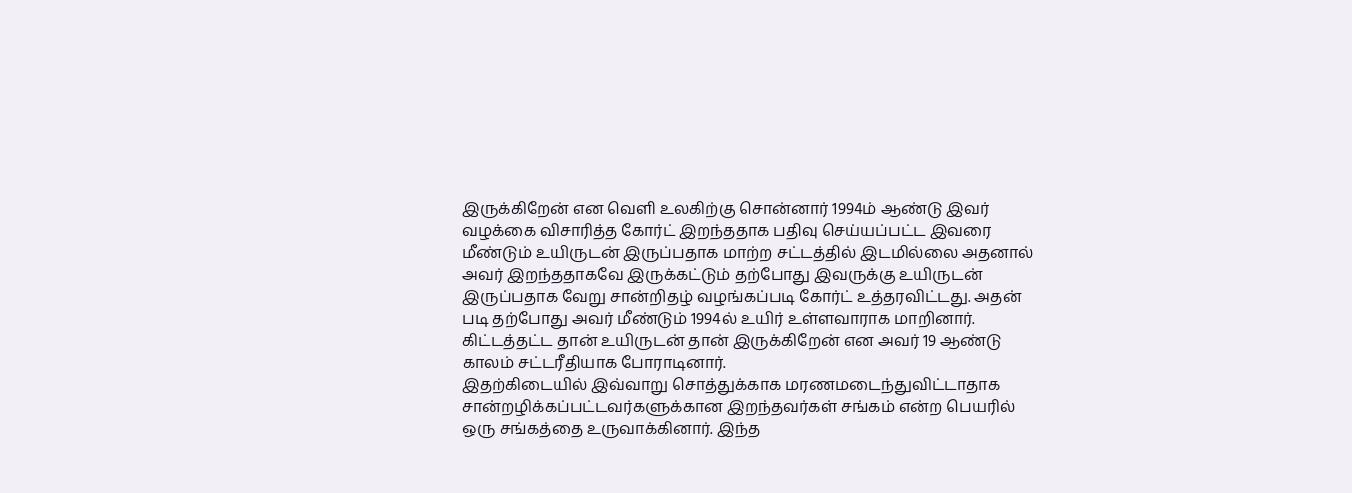இருக்கிறேன் என வெளி உலகிற்கு சொன்னார் 1994ம் ஆண்டு இவர் வழக்கை விசாரித்த கோர்ட் இறந்ததாக பதிவு செய்யப்பட்ட இவரை மீண்டும் உயிருடன் இருப்பதாக மாற்ற சட்டத்தில் இடமில்லை அதனால் அவர் இறந்ததாகவே இருக்கட்டும் தற்போது இவருக்கு உயிருடன் இருப்பதாக வேறு சான்றிதழ் வழங்கப்படி கோர்ட் உத்தரவிட்டது. அதன் படி தற்போது அவர் மீண்டும் 1994ல் உயிர் உள்ளவாராக மாறினார்.
கிட்டத்தட்ட தான் உயிருடன் தான் இருக்கிறேன் என அவர் 19 ஆண்டு காலம் சட்டரீதியாக போராடினார்.
இதற்கிடையில் இவ்வாறு சொத்துக்காக மரணமடைந்துவிட்டாதாக சான்றழிக்கப்பட்டவர்களுக்கான இறந்தவர்கள் சங்கம் என்ற பெயரில் ஒரு சங்கத்தை உருவாக்கினார். இந்த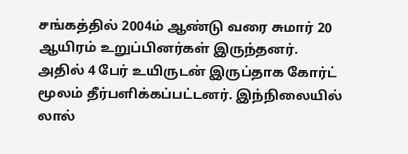சங்கத்தில் 2004ம் ஆண்டு வரை சுமார் 20 ஆயிரம் உறுப்பினர்கள் இருந்தனர்.
அதில் 4 பேர் உயிருடன் இருப்தாக கோர்ட் மூலம் தீர்பளிக்கப்பட்டனர். இந்நிலையில் லால்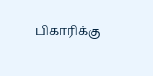பிகாரிக்கு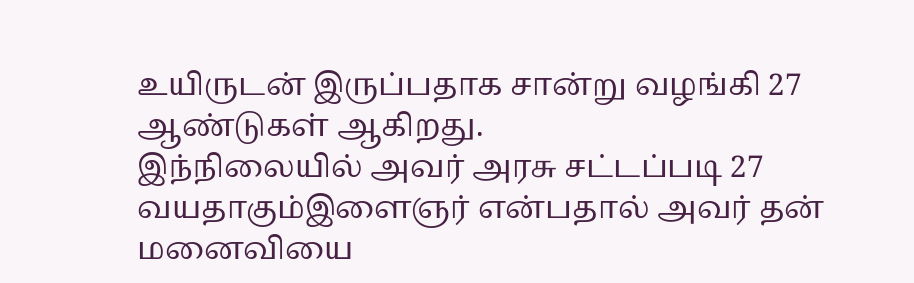உயிருடன் இருப்பதாக சான்று வழங்கி 27 ஆண்டுகள் ஆகிறது.
இந்நிலையில் அவர் அரசு சட்டப்படி 27 வயதாகும்இளைஞர் என்பதால் அவர் தன் மனைவியை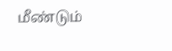மீண்டும்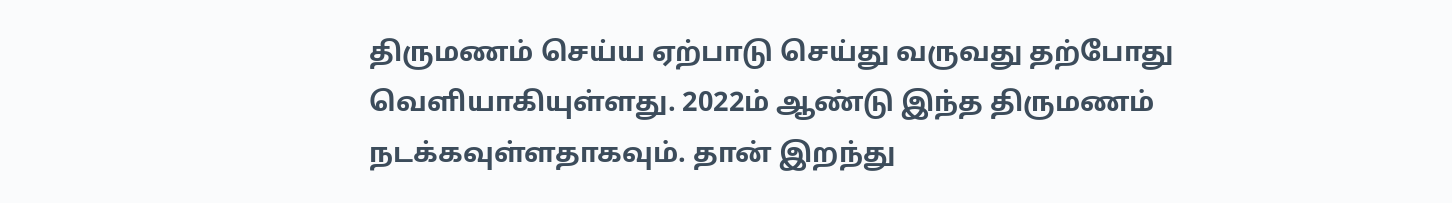திருமணம் செய்ய ஏற்பாடு செய்து வருவது தற்போது வெளியாகியுள்ளது. 2022ம் ஆண்டு இந்த திருமணம் நடக்கவுள்ளதாகவும். தான் இறந்து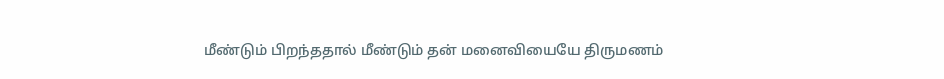மீண்டும் பிறந்ததால் மீண்டும் தன் மனைவியையே திருமணம்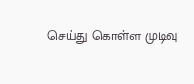செய்து கொள்ள முடிவு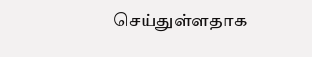செய்துள்ளதாக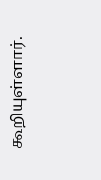கூறியுள்ளார்.